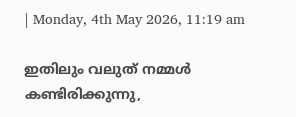| Monday, 4th May 2026, 11:19 am

ഇതിലും വലുത് നമ്മള്‍ കണ്ടിരിക്കുന്നു,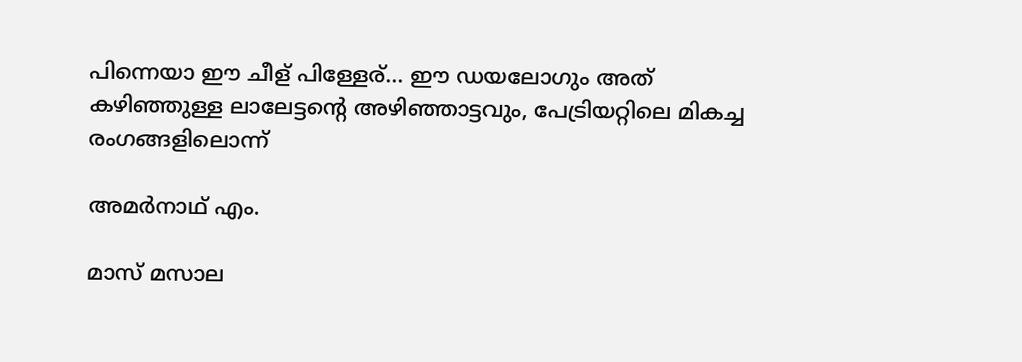പിന്നെയാ ഈ ചീള് പിള്ളേര്... ഈ ഡയലോഗും അത് കഴിഞ്ഞുള്ള ലാലേട്ടന്റെ അഴിഞ്ഞാട്ടവും, പേട്രിയറ്റിലെ മികച്ച രംഗങ്ങളിലൊന്ന്

അമര്‍നാഥ് എം.

മാസ് മസാല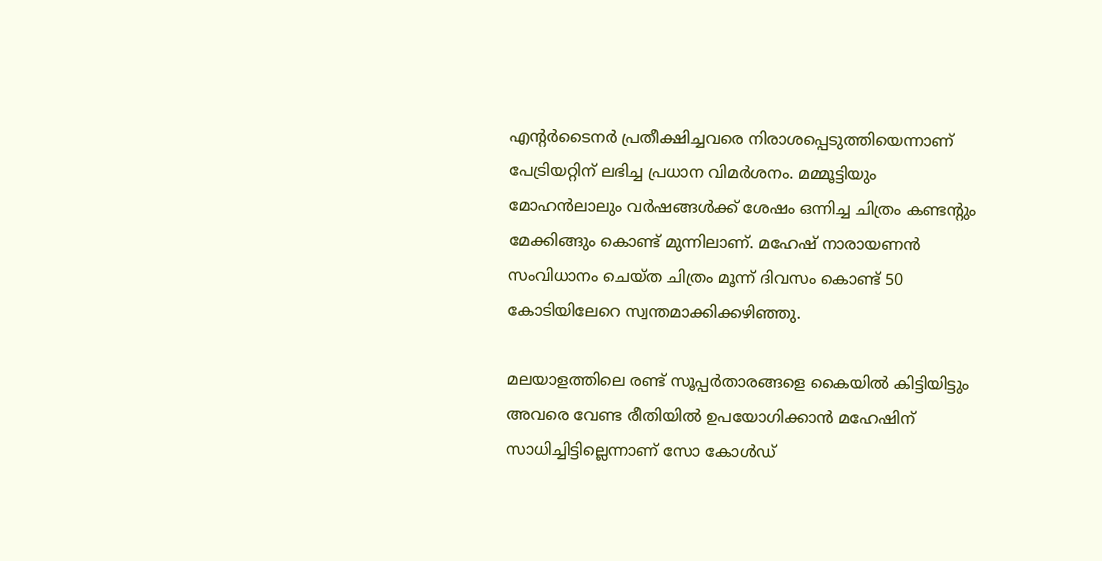എന്റര്‍ടൈനര്‍ പ്രതീക്ഷിച്ചവരെ നിരാശപ്പെടുത്തിയെന്നാണ് പേട്രിയറ്റിന് ലഭിച്ച പ്രധാന വിമര്‍ശനം. മമ്മൂട്ടിയും മോഹന്‍ലാലും വര്‍ഷങ്ങള്‍ക്ക് ശേഷം ഒന്നിച്ച ചിത്രം കണ്ടന്റും മേക്കിങ്ങും കൊണ്ട് മുന്നിലാണ്. മഹേഷ് നാരായണന്‍ സംവിധാനം ചെയ്ത ചിത്രം മൂന്ന് ദിവസം കൊണ്ട് 50 കോടിയിലേറെ സ്വന്തമാക്കിക്കഴിഞ്ഞു.

മലയാളത്തിലെ രണ്ട് സൂപ്പര്‍താരങ്ങളെ കൈയില്‍ കിട്ടിയിട്ടും അവരെ വേണ്ട രീതിയില്‍ ഉപയോഗിക്കാന്‍ മഹേഷിന് സാധിച്ചിട്ടില്ലെന്നാണ് സോ കോള്‍ഡ്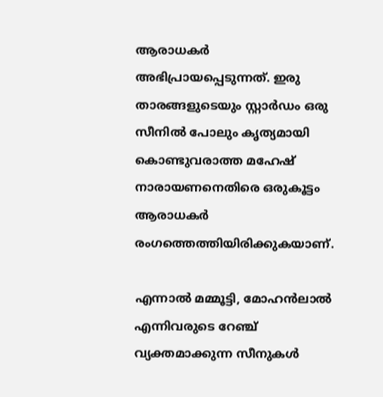ആരാധകര്‍ അഭിപ്രായപ്പെടുന്നത്. ഇരു താരങ്ങളുടെയും സ്റ്റാര്‍ഡം ഒരു സീനില്‍ പോലും കൃത്യമായി കൊണ്ടുവരാത്ത മഹേഷ് നാരായണനെതിരെ ഒരുകൂട്ടം ആരാധകര്‍ രംഗത്തെത്തിയിരിക്കുകയാണ്.

എന്നാല്‍ മമ്മൂട്ടി, മോഹന്‍ലാല്‍ എന്നിവരുടെ റേഞ്ച് വ്യക്തമാക്കുന്ന സീനുകള്‍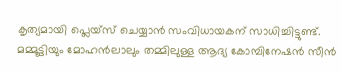കൃത്യമായി പ്ലെയ്‌സ് ചെയ്യാന്‍ സംവിധായകന് സാധിച്ചിട്ടുണ്ട്. മമ്മൂട്ടിയും മോഹന്‍ലാലും തമ്മിലുള്ള ആദ്യ കോമ്പിനേഷന്‍ സീന്‍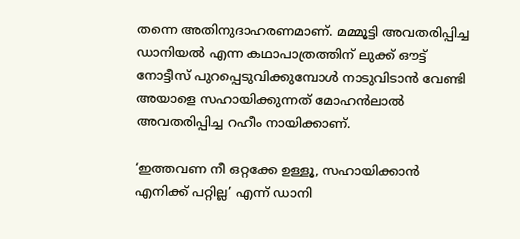തന്നെ അതിനുദാഹരണമാണ്. മമ്മൂട്ടി അവതരിപ്പിച്ച ഡാനിയല്‍ എന്ന കഥാപാത്രത്തിന് ലുക്ക് ഔട്ട് നോട്ടീസ് പുറപ്പെടുവിക്കുമ്പോള്‍ നാടുവിടാന്‍ വേണ്ടി അയാളെ സഹായിക്കുന്നത് മോഹന്‍ലാല്‍ അവതരിപ്പിച്ച റഹീം നായിക്കാണ്.

‘ഇത്തവണ നീ ഒറ്റക്കേ ഉള്ളൂ, സഹായിക്കാന്‍ എനിക്ക് പറ്റില്ല’ എന്ന് ഡാനി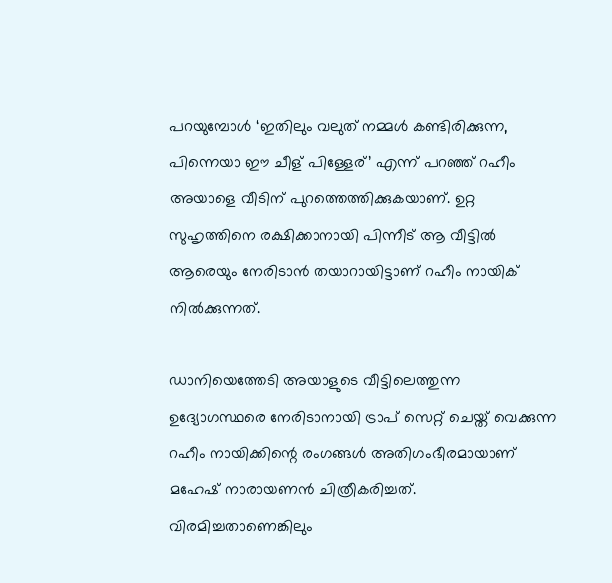പറയുമ്പോള്‍ ‘ഇതിലും വലുത് നമ്മള്‍ കണ്ടിരിക്കുന്ന, പിന്നെയാ ഈ ചീള് പിള്ളേര്’ എന്ന് പറഞ്ഞ് റഹീം അയാളെ വീടിന് പുറത്തെത്തിക്കുകയാണ്. ഉറ്റ സുഹൃത്തിനെ രക്ഷിക്കാനായി പിന്നീട് ആ വീട്ടില്‍ ആരെയും നേരിടാന്‍ തയാറായിട്ടാണ് റഹീം നായിക് നില്‍ക്കുന്നത്.

ഡാനിയെത്തേടി അയാളുടെ വീട്ടിലെത്തുന്ന ഉദ്യോഗസ്ഥരെ നേരിടാനായി ട്രാപ് സെറ്റ് ചെയ്ത് വെക്കുന്ന റഹീം നായിക്കിന്റെ രംഗങ്ങള്‍ അതിഗംഭീരമായാണ് മഹേഷ് നാരായണന്‍ ചിത്രീകരിച്ചത്. വിരമിച്ചതാണെങ്കിലും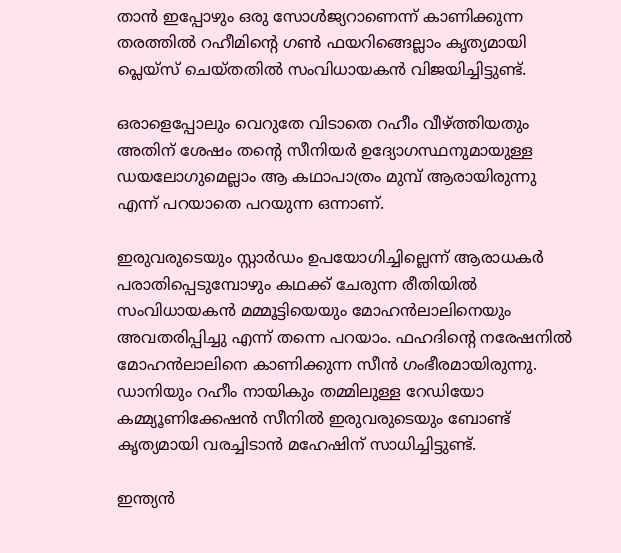താന്‍ ഇപ്പോഴും ഒരു സോള്‍ജ്യറാണെന്ന് കാണിക്കുന്ന തരത്തില്‍ റഹീമിന്റെ ഗണ്‍ ഫയറിങ്ങെല്ലാം കൃത്യമായി പ്ലെയ്‌സ് ചെയ്തതില്‍ സംവിധായകന്‍ വിജയിച്ചിട്ടുണ്ട്.

ഒരാളെപ്പോലും വെറുതേ വിടാതെ റഹീം വീഴ്ത്തിയതും അതിന് ശേഷം തന്റെ സീനിയര്‍ ഉദ്യോഗസ്ഥനുമായുള്ള ഡയലോഗുമെല്ലാം ആ കഥാപാത്രം മുമ്പ് ആരായിരുന്നു എന്ന് പറയാതെ പറയുന്ന ഒന്നാണ്.

ഇരുവരുടെയും സ്റ്റാര്‍ഡം ഉപയോഗിച്ചില്ലെന്ന് ആരാധകര്‍ പരാതിപ്പെടുമ്പോഴും കഥക്ക് ചേരുന്ന രീതിയില്‍ സംവിധായകന്‍ മമ്മൂട്ടിയെയും മോഹന്‍ലാലിനെയും അവതരിപ്പിച്ചു എന്ന് തന്നെ പറയാം. ഫഹദിന്റെ നരേഷനില്‍ മോഹന്‍ലാലിനെ കാണിക്കുന്ന സീന്‍ ഗംഭീരമായിരുന്നു. ഡാനിയും റഹീം നായികും തമ്മിലുള്ള റേഡിയോ കമ്മ്യൂണിക്കേഷന്‍ സീനില്‍ ഇരുവരുടെയും ബോണ്ട് കൃത്യമായി വരച്ചിടാന്‍ മഹേഷിന് സാധിച്ചിട്ടുണ്ട്.

ഇന്ത്യന്‍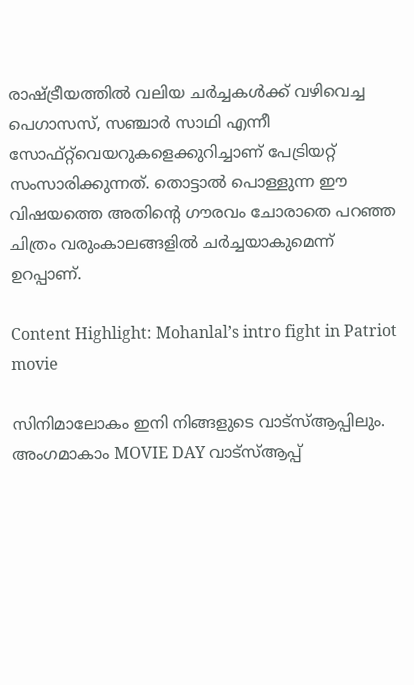രാഷ്ട്രീയത്തില്‍ വലിയ ചര്‍ച്ചകള്‍ക്ക് വഴിവെച്ച പെഗാസസ്, സഞ്ചാര്‍ സാഥി എന്നീ സോഫ്റ്റ്‌വെയറുകളെക്കുറിച്ചാണ് പേട്രിയറ്റ് സംസാരിക്കുന്നത്. തൊട്ടാല്‍ പൊള്ളുന്ന ഈ വിഷയത്തെ അതിന്റെ ഗൗരവം ചോരാതെ പറഞ്ഞ ചിത്രം വരുംകാലങ്ങളില്‍ ചര്‍ച്ചയാകുമെന്ന് ഉറപ്പാണ്.

Content Highlight: Mohanlal’s intro fight in Patriot movie

സിനിമാലോകം ഇനി നിങ്ങളുടെ വാട്സ്ആപ്പിലും. അംഗമാകാം MOVIE DAY വാട്സ്ആപ്പ്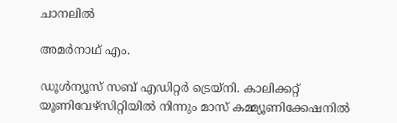ചാനലിൽ

അമര്‍നാഥ് എം.

ഡൂള്‍ന്യൂസ് സബ് എഡിറ്റര്‍ ട്രെയ്‌നി. കാലിക്കറ്റ് യൂണിവേഴ്‌സിറ്റിയില്‍ നിന്നും മാസ് കമ്മ്യൂണിക്കേഷനില്‍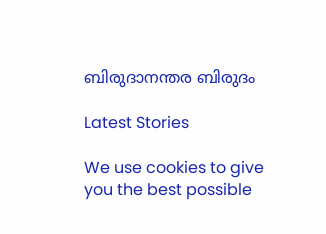ബിരുദാനന്തര ബിരുദം

Latest Stories

We use cookies to give you the best possible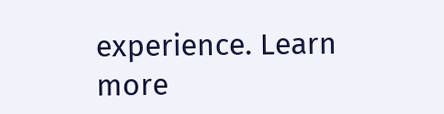experience. Learn more